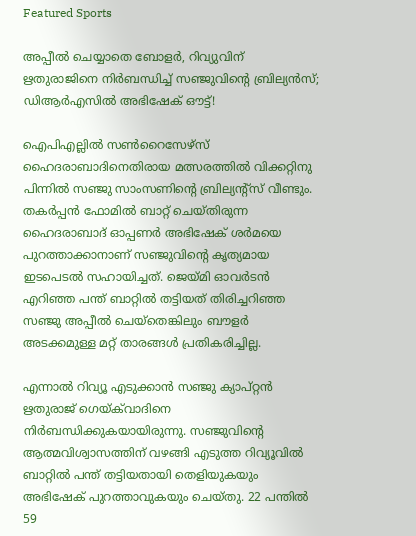Featured Sports

അപ്പീൽ‍ ചെയ്യാതെ ബോളർ, റിവ്യുവിന് ഋതുരാജിനെ നിർബന്ധിച്ച് സഞ്ജുവിന്റെ ബ്രില്യൻസ്; ഡിആർഎസിൽ അഭിഷേക് ഔട്ട്!

ഐപിഎല്ലിൽ സൺറൈസേഴ്സ് ഹൈദരാബാദിനെതിരായ മത്സരത്തിൽ വിക്കറ്റിനു പിന്നിൽ സഞ്ജു സാംസണിന്റെ ബ്രില്യന്റ്സ് വീണ്ടും. തകർപ്പൻ ഫോമിൽ ബാറ്റ് ചെയ്തിരുന്ന ഹൈദരാബാദ് ഓപ്പണർ അഭിഷേക് ശർമയെ പുറത്താക്കാനാണ് സഞ്ജുവിന്റെ കൃത്യമായ ഇടപെടൽ സഹായിച്ചത്. ജെയ്മി ഓവർടൻ എറിഞ്ഞ പന്ത് ബാറ്റിൽ തട്ടിയത് തിരിച്ചറിഞ്ഞ സഞ്ജു അപ്പീൽ ചെയ്തെങ്കിലും ബൗളർ അടക്കമുള്ള മറ്റ് താരങ്ങൾ പ്രതികരിച്ചില്ല.

എന്നാൽ റിവ്യൂ എടുക്കാൻ സഞ്ജു ക്യാപ്റ്റൻ ഋതുരാജ് ഗെയ്ക്‌വാദിനെ നിർബന്ധിക്കുകയായിരുന്നു. സഞ്ജുവിന്റെ ആത്മവിശ്വാസത്തിന് വഴങ്ങി എടുത്ത റിവ്യൂവിൽ ബാറ്റിൽ പന്ത് തട്ടിയതായി തെളിയുകയും അഭിഷേക് പുറത്താവുകയും ചെയ്തു. 22 പന്തിൽ 59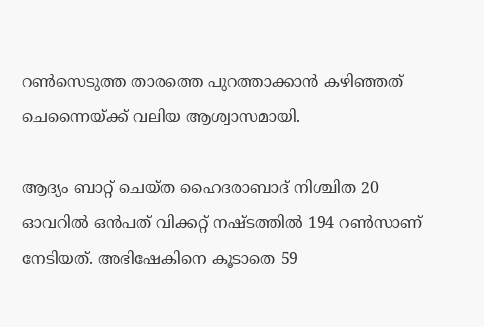റൺസെടുത്ത താരത്തെ പുറത്താക്കാൻ കഴിഞ്ഞത് ചെന്നൈയ്ക്ക് വലിയ ആശ്വാസമായി.

ആദ്യം ബാറ്റ് ചെയ്ത ഹൈദരാബാദ് നിശ്ചിത 20 ഓവറിൽ ഒൻപത് വിക്കറ്റ് നഷ്ടത്തിൽ 194 റൺസാണ് നേടിയത്. അഭിഷേകിനെ കൂടാതെ 59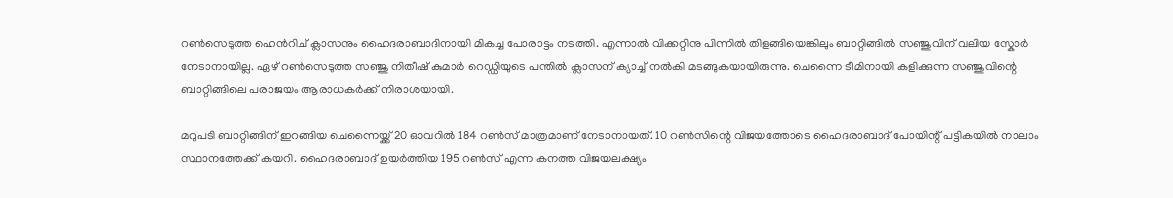റൺസെടുത്ത ഹെൻറിച് ക്ലാസനും ഹൈദരാബാദിനായി മികച്ച പോരാട്ടം നടത്തി. എന്നാൽ വിക്കറ്റിനു പിന്നിൽ തിളങ്ങിയെങ്കിലും ബാറ്റിങ്ങിൽ സഞ്ജുവിന് വലിയ സ്കോർ നേടാനായില്ല. ഏഴ് റൺസെടുത്ത സഞ്ജു നിതീഷ് കുമാർ റെഡ്ഡിയുടെ പന്തിൽ ക്ലാസന് ക്യാച്ച് നൽകി മടങ്ങുകയായിരുന്നു. ചെന്നൈ ടീമിനായി കളിക്കുന്ന സഞ്ജുവിന്റെ ബാറ്റിങ്ങിലെ പരാജയം ആരാധകർക്ക് നിരാശയായി.

മറുപടി ബാറ്റിങ്ങിന് ഇറങ്ങിയ ചെന്നൈയ്ക്ക് 20 ഓവറിൽ 184 റൺസ് മാത്രമാണ് നേടാനായത്. 10 റൺസിന്റെ വിജയത്തോടെ ഹൈദരാബാദ് പോയിന്റ് പട്ടികയിൽ നാലാം സ്ഥാനത്തേക്ക് കയറി. ഹൈദരാബാദ് ഉയർത്തിയ 195 റൺസ് എന്ന കനത്ത വിജയലക്ഷ്യം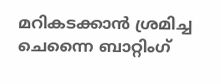മറികടക്കാൻ ശ്രമിച്ച ചെന്നൈ ബാറ്റിംഗ്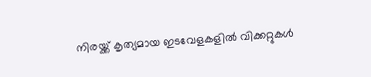നിരയ്ക്ക് കൃത്യമായ ഇടവേളകളിൽ വിക്കറ്റുകൾ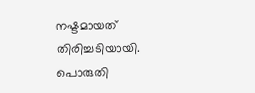നഷ്ടമായത് തിരിച്ചടിയായി. പൊരുതി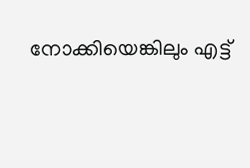നോക്കിയെങ്കിലും എട്ട്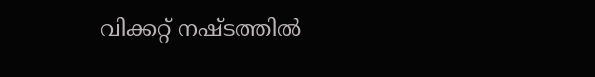വിക്കറ്റ് നഷ്ടത്തിൽ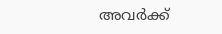അവർക്ക്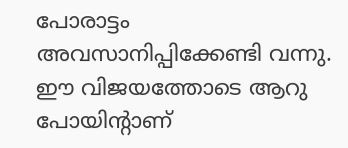പോരാട്ടം അവസാനിപ്പിക്കേണ്ടി വന്നു. ഈ വിജയത്തോടെ ആറു പോയിന്റാണ്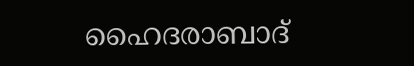ഹൈദരാബാദ്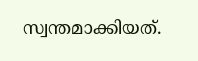സ്വന്തമാക്കിയത്.